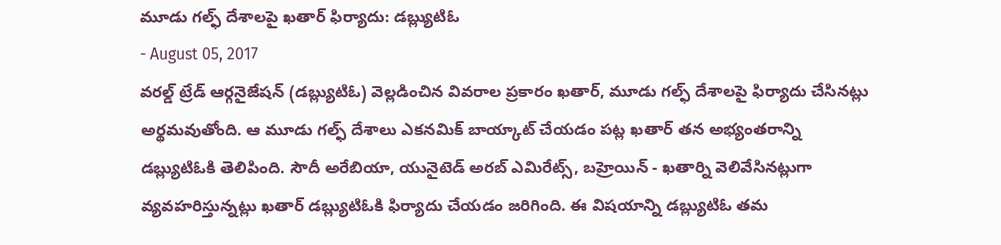మూడు గల్ఫ్ దేశాలపై ఖతార్ ఫిర్యాదు: డబ్ల్యుటిఓ
- August 05, 2017
వరల్డ్ ట్రేడ్ ఆర్గనైజేషన్ (డబ్ల్యుటిఓ) వెల్లడించిన వివరాల ప్రకారం ఖతార్, మూడు గల్ఫ్ దేశాలపై ఫిర్యాదు చేసినట్లు అర్థమవుతోంది. ఆ మూడు గల్ఫ్ దేశాలు ఎకనమిక్ బాయ్కాట్ చేయడం పట్ల ఖతార్ తన అభ్యంతరాన్ని డబ్ల్యుటిఓకి తెలిపింది. సౌదీ అరేబియా, యునైటెడ్ అరబ్ ఎమిరేట్స్, బహ్రెయిన్ - ఖతార్ని వెలివేసినట్లుగా వ్యవహరిస్తున్నట్లు ఖతార్ డబ్ల్యుటిఓకి ఫిర్యాదు చేయడం జరిగింది. ఈ విషయాన్ని డబ్ల్యుటిఓ తమ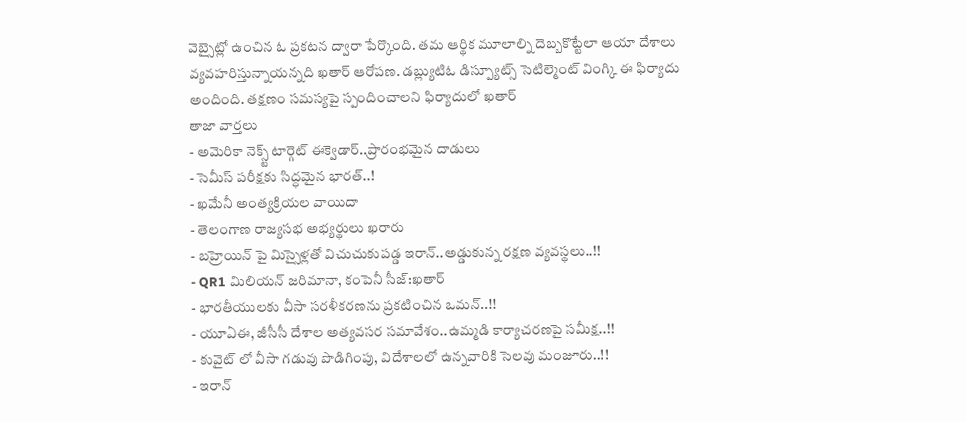వెబ్సైట్లో ఉంచిన ఓ ప్రకటన ద్వారా పేర్కొంది. తమ ఆర్థిక మూలాల్ని దెబ్బకొట్టేలా ఆయా దేశాలు వ్యవహరిస్తున్నాయన్నది ఖతార్ ఆరోపణ. డబ్ల్యుటిఓ డిస్ప్యూట్స్ సెటిల్మెంట్ వింగ్కి ఈ ఫిర్యాదు అందింది. తక్షణం సమస్యపై స్పందించాలని ఫిర్యాదులో ఖతార్
తాజా వార్తలు
- అమెరికా నెక్స్ట్ టార్గెట్ ఈక్వెడార్..ప్రారంభమైన దాడులు
- సెమీస్ పరీక్షకు సిద్ధమైన భారత్..!
- ఖమేనీ అంత్యక్రియల వాయిదా
- తెలంగాణ రాజ్యసభ అభ్యర్థులు ఖరారు
- బహ్రెయిన్ పై మిస్సైళ్లతో విచుచుకుపడ్డ ఇరాన్..అడ్డుకున్న రక్షణ వ్యవస్థలు..!!
- QR1 మిలియన్ జరిమానా, కంపెనీ సీజ్:ఖతార్
- భారతీయులకు వీసా సరళీకరణను ప్రకటించిన ఒమన్..!!
- యూఏఈ, జీసీసీ దేశాల అత్యవసర సమావేశం..ఉమ్మడి కార్యాచరణపై సమీక్ష..!!
- కువైట్ లో వీసా గడువు పొడిగింపు, విదేశాలలో ఉన్నవారికి సెలవు మంజూరు..!!
- ఇరాన్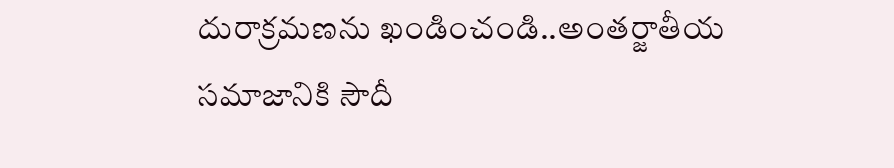దురాక్రమణను ఖండించండి..అంతర్జాతీయ సమాజానికి సౌదీ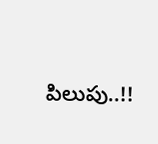పిలుపు..!!